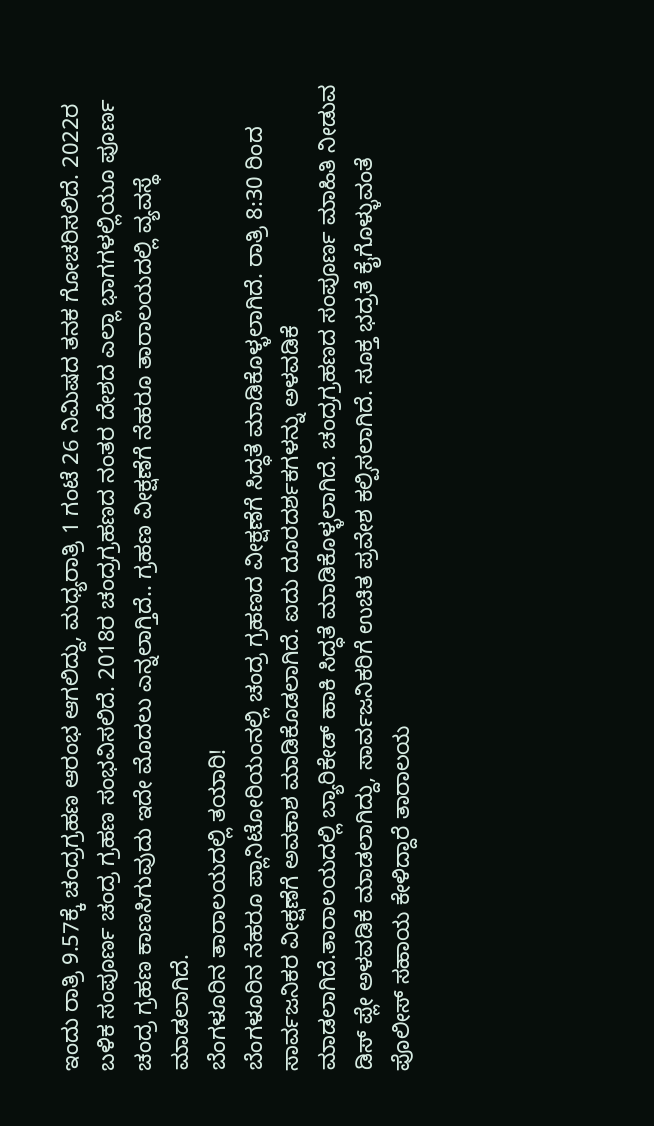ಇಂದು ರಾತ್ರಿ 9.57ಕ್ಕೆ ಚಂದ್ರಗ್ರಹಣ ಆರಂಭ ಆಗಲಿದ್ದು, ಮಧ್ಯರಾತ್ರಿ 1 ಗಂಟೆ 26 ನಿಮಿಷದ ತನಕ ಗೋಚರಿಸಲಿದೆ. 2022ರ ಬಳಿಕ ಸಂಪೂರ್ಣ ಚಂದ್ರ ಗ್ರಹಣ ಸಂಭವಿಸಲಿದೆ. 2018ರ ಚಂದ್ರಗ್ರಹಣದ ನಂತರ ದೇಶದ ಎಲ್ಲಾ ಭಾಗಗಳಲ್ಲಿಯೂ ಪೂರ್ಣ ಚಂದ್ರ ಗ್ರಹಣ ಕಾಣಸಿಗುವುದು ಇದೇ ಮೊದಲು ಎನ್ನಲಾಗ್ತಿದೆ.. ಗ್ರಹಣ ವೀಕ್ಷಣೆಗೆ ನೆಹರೂ ತಾರಾಲಯದಲ್ಲಿ ವ್ಯವಸ್ಥೆ ಮಾಡಲಾಗಿದೆ.
ಬೆಂಗಳೂರಿನ ತಾರಾಲಯದಲ್ಲಿ ತಯಾರಿ!
ಬೆಂಗಳೂರಿನ ನೆಹರೂ ಪ್ಲಾನಿಟೋರಿಯಂನಲ್ಲಿ ಚಂದ್ರ ಗ್ರಹಣದ ವೀಕ್ಷಣೆಗೆ ಸಿದ್ಧತೆ ಮಾಡಿಕೊಳ್ಳಲಾಗಿದೆ. ರಾತ್ರಿ 8:30 ರಿಂದ ಸಾರ್ವಜನಿಕರ ವೀಕ್ಷಣೆಗೆ ಅವಕಾಶ ಮಾಡಿಕೊಡಲಾಗಿದೆ. ಐದು ದೂರದರ್ಶಕಗಳನ್ನು ಅಳವಡಿಕೆ ಮಾಡಲಾಗಿದೆ.ತಾರಾಲಯದಲ್ಲಿ ಬ್ಯಾರಿಕೇಡ್ ಹಾಕಿ ಸಿದ್ಧತೆ ಮಾಡಿಕೊಳ್ಳಲಾಗಿದೆ. ಚಂದ್ರಗ್ರಹಣದ ಸಂಪೂರ್ಣ ಮಾಹಿತಿ ನೀಡುವ ಡಿಸ್ ಪ್ಲೇ ಅಳವಡಿಕೆ ಮಾಡಲಾಗಿದ್ದು, ಸಾರ್ವಜನಿಕರಿಗೆ ಉಚಿತ ಪ್ರವೇಶ ಕಲ್ಪಿಸಲಾಗಿದೆ. ಸೂಕ್ತ ಭದ್ರತೆ ಕೈಗೊಳ್ಳುವಂತೆ ಪೊಲೀಸ್ ಸಹಾಯ ಕೇಳಿದ್ದಾರೆ ತಾರಾಲಯ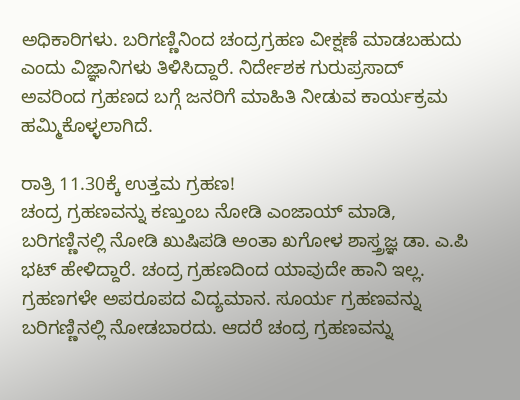ಅಧಿಕಾರಿಗಳು. ಬರಿಗಣ್ಣಿನಿಂದ ಚಂದ್ರಗ್ರಹಣ ವೀಕ್ಷಣೆ ಮಾಡಬಹುದು ಎಂದು ವಿಜ್ಞಾನಿಗಳು ತಿಳಿಸಿದ್ದಾರೆ. ನಿರ್ದೇಶಕ ಗುರುಪ್ರಸಾದ್ ಅವರಿಂದ ಗ್ರಹಣದ ಬಗ್ಗೆ ಜನರಿಗೆ ಮಾಹಿತಿ ನೀಡುವ ಕಾರ್ಯಕ್ರಮ ಹಮ್ಮಿಕೊಳ್ಳಲಾಗಿದೆ.

ರಾತ್ರಿ 11.30ಕ್ಕೆ ಉತ್ತಮ ಗ್ರಹಣ!
ಚಂದ್ರ ಗ್ರಹಣವನ್ನು ಕಣ್ತುಂಬ ನೋಡಿ ಎಂಜಾಯ್ ಮಾಡಿ, ಬರಿಗಣ್ಣಿನಲ್ಲಿ ನೋಡಿ ಖುಷಿಪಡಿ ಅಂತಾ ಖಗೋಳ ಶಾಸ್ತ್ರಜ್ಞ ಡಾ. ಎ.ಪಿ ಭಟ್ ಹೇಳಿದ್ದಾರೆ. ಚಂದ್ರ ಗ್ರಹಣದಿಂದ ಯಾವುದೇ ಹಾನಿ ಇಲ್ಲ. ಗ್ರಹಣಗಳೇ ಅಪರೂಪದ ವಿದ್ಯಮಾನ. ಸೂರ್ಯ ಗ್ರಹಣವನ್ನು ಬರಿಗಣ್ಣಿನಲ್ಲಿ ನೋಡಬಾರದು. ಆದರೆ ಚಂದ್ರ ಗ್ರಹಣವನ್ನು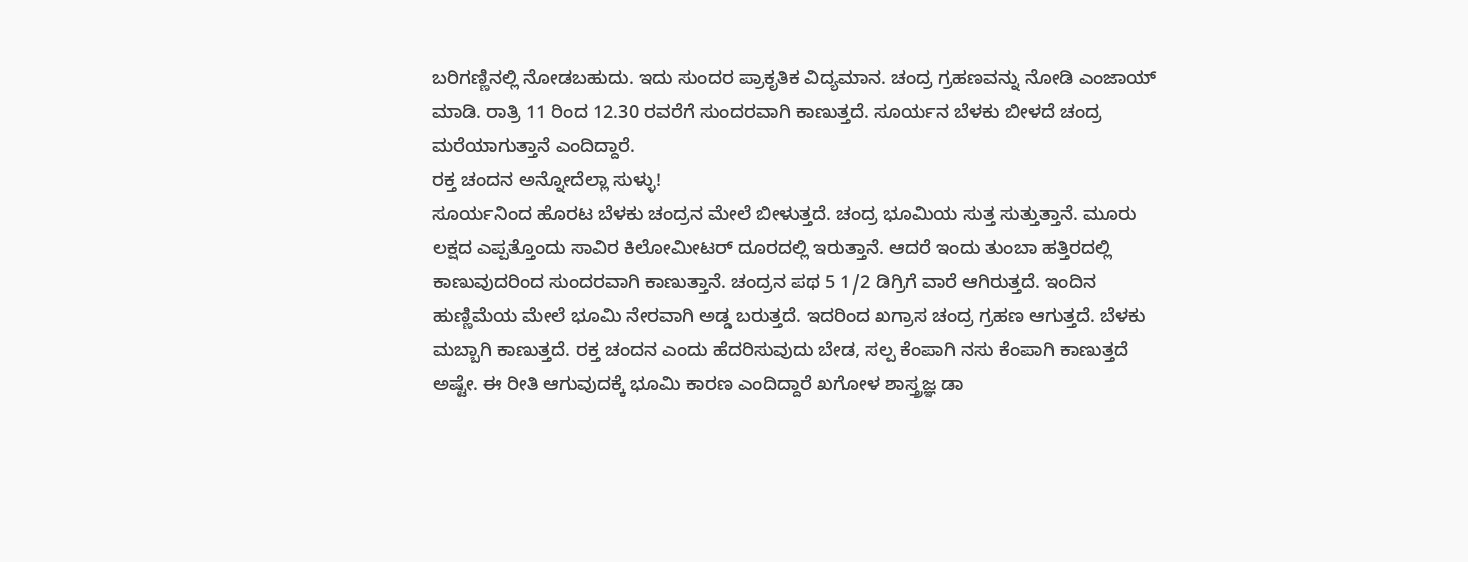ಬರಿಗಣ್ಣಿನಲ್ಲಿ ನೋಡಬಹುದು. ಇದು ಸುಂದರ ಪ್ರಾಕೃತಿಕ ವಿದ್ಯಮಾನ. ಚಂದ್ರ ಗ್ರಹಣವನ್ನು ನೋಡಿ ಎಂಜಾಯ್ ಮಾಡಿ. ರಾತ್ರಿ 11 ರಿಂದ 12.30 ರವರೆಗೆ ಸುಂದರವಾಗಿ ಕಾಣುತ್ತದೆ. ಸೂರ್ಯನ ಬೆಳಕು ಬೀಳದೆ ಚಂದ್ರ ಮರೆಯಾಗುತ್ತಾನೆ ಎಂದಿದ್ದಾರೆ.
ರಕ್ತ ಚಂದನ ಅನ್ನೋದೆಲ್ಲಾ ಸುಳ್ಳು!
ಸೂರ್ಯನಿಂದ ಹೊರಟ ಬೆಳಕು ಚಂದ್ರನ ಮೇಲೆ ಬೀಳುತ್ತದೆ. ಚಂದ್ರ ಭೂಮಿಯ ಸುತ್ತ ಸುತ್ತುತ್ತಾನೆ. ಮೂರು ಲಕ್ಷದ ಎಪ್ಪತ್ತೊಂದು ಸಾವಿರ ಕಿಲೋಮೀಟರ್ ದೂರದಲ್ಲಿ ಇರುತ್ತಾನೆ. ಆದರೆ ಇಂದು ತುಂಬಾ ಹತ್ತಿರದಲ್ಲಿ ಕಾಣುವುದರಿಂದ ಸುಂದರವಾಗಿ ಕಾಣುತ್ತಾನೆ. ಚಂದ್ರನ ಪಥ 5 1/2 ಡಿಗ್ರಿಗೆ ವಾರೆ ಆಗಿರುತ್ತದೆ. ಇಂದಿನ ಹುಣ್ಣಿಮೆಯ ಮೇಲೆ ಭೂಮಿ ನೇರವಾಗಿ ಅಡ್ಡ ಬರುತ್ತದೆ. ಇದರಿಂದ ಖಗ್ರಾಸ ಚಂದ್ರ ಗ್ರಹಣ ಆಗುತ್ತದೆ. ಬೆಳಕು ಮಬ್ಬಾಗಿ ಕಾಣುತ್ತದೆ. ರಕ್ತ ಚಂದನ ಎಂದು ಹೆದರಿಸುವುದು ಬೇಡ, ಸಲ್ಪ ಕೆಂಪಾಗಿ ನಸು ಕೆಂಪಾಗಿ ಕಾಣುತ್ತದೆ ಅಷ್ಟೇ. ಈ ರೀತಿ ಆಗುವುದಕ್ಕೆ ಭೂಮಿ ಕಾರಣ ಎಂದಿದ್ದಾರೆ ಖಗೋಳ ಶಾಸ್ತ್ರಜ್ಞ ಡಾ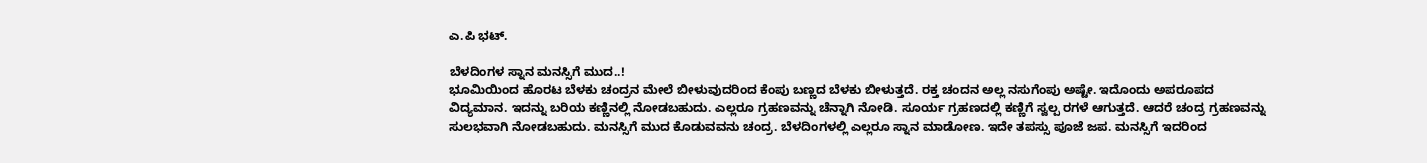ಎ.ಪಿ ಭಟ್.

ಬೆಳದಿಂಗಳ ಸ್ನಾನ ಮನಸ್ಸಿಗೆ ಮುದ..!
ಭೂಮಿಯಿಂದ ಹೊರಟ ಬೆಳಕು ಚಂದ್ರನ ಮೇಲೆ ಬೀಳುವುದರಿಂದ ಕೆಂಪು ಬಣ್ಣದ ಬೆಳಕು ಬೀಳುತ್ತದೆ. ರಕ್ತ ಚಂದನ ಅಲ್ಲ ನಸುಗೆಂಪು ಅಷ್ಟೇ. ಇದೊಂದು ಅಪರೂಪದ ವಿದ್ಯಮಾನ. ಇದನ್ನು ಬರಿಯ ಕಣ್ಣಿನಲ್ಲಿ ನೋಡಬಹುದು. ಎಲ್ಲರೂ ಗ್ರಹಣವನ್ನು ಚೆನ್ನಾಗಿ ನೋಡಿ. ಸೂರ್ಯ ಗ್ರಹಣದಲ್ಲಿ ಕಣ್ಣಿಗೆ ಸ್ವಲ್ಪ ರಗಳೆ ಆಗುತ್ತದೆ. ಆದರೆ ಚಂದ್ರ ಗ್ರಹಣವನ್ನು ಸುಲಭವಾಗಿ ನೋಡಬಹುದು. ಮನಸ್ಸಿಗೆ ಮುದ ಕೊಡುವವನು ಚಂದ್ರ. ಬೆಳದಿಂಗಳಲ್ಲಿ ಎಲ್ಲರೂ ಸ್ನಾನ ಮಾಡೋಣ. ಇದೇ ತಪಸ್ಸು ಪೂಜೆ ಜಪ. ಮನಸ್ಸಿಗೆ ಇದರಿಂದ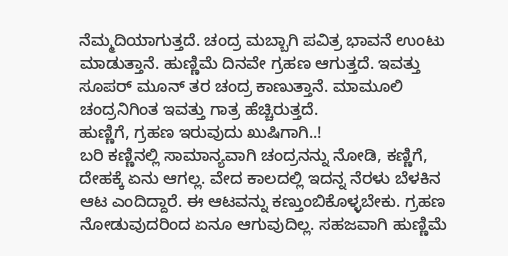ನೆಮ್ಮದಿಯಾಗುತ್ತದೆ. ಚಂದ್ರ ಮಬ್ಬಾಗಿ ಪವಿತ್ರ ಭಾವನೆ ಉಂಟು ಮಾಡುತ್ತಾನೆ. ಹುಣ್ಣಿಮೆ ದಿನವೇ ಗ್ರಹಣ ಆಗುತ್ತದೆ. ಇವತ್ತು ಸೂಪರ್ ಮೂನ್ ತರ ಚಂದ್ರ ಕಾಣುತ್ತಾನೆ. ಮಾಮೂಲಿ ಚಂದ್ರನಿಗಿಂತ ಇವತ್ತು ಗಾತ್ರ ಹೆಚ್ಚಿರುತ್ತದೆ.
ಹುಣ್ಣಿಗೆ, ಗ್ರಹಣ ಇರುವುದು ಖುಷಿಗಾಗಿ..!
ಬರಿ ಕಣ್ಣಿನಲ್ಲಿ ಸಾಮಾನ್ಯವಾಗಿ ಚಂದ್ರನನ್ನು ನೋಡಿ, ಕಣ್ಣಿಗೆ, ದೇಹಕ್ಕೆ ಏನು ಆಗಲ್ಲ. ವೇದ ಕಾಲದಲ್ಲಿ ಇದನ್ನ ನೆರಳು ಬೆಳಕಿನ ಆಟ ಎಂದಿದ್ದಾರೆ. ಈ ಆಟವನ್ನು ಕಣ್ತುಂಬಿಕೊಳ್ಳಬೇಕು. ಗ್ರಹಣ ನೋಡುವುದರಿಂದ ಏನೂ ಆಗುವುದಿಲ್ಲ. ಸಹಜವಾಗಿ ಹುಣ್ಣಿಮೆ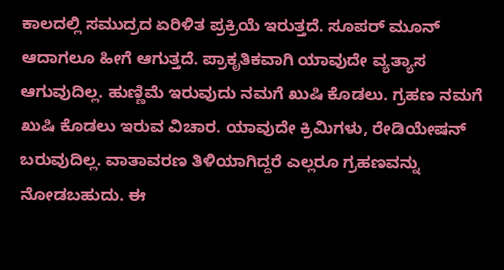ಕಾಲದಲ್ಲಿ ಸಮುದ್ರದ ಏರಿಳಿತ ಪ್ರಕ್ರಿಯೆ ಇರುತ್ತದೆ. ಸೂಪರ್ ಮೂನ್ ಆದಾಗಲೂ ಹೀಗೆ ಆಗುತ್ತದೆ. ಪ್ರಾಕೃತಿಕವಾಗಿ ಯಾವುದೇ ವ್ಯತ್ಯಾಸ ಆಗುವುದಿಲ್ಲ. ಹುಣ್ಣಿಮೆ ಇರುವುದು ನಮಗೆ ಖುಷಿ ಕೊಡಲು. ಗ್ರಹಣ ನಮಗೆ ಖುಷಿ ಕೊಡಲು ಇರುವ ವಿಚಾರ. ಯಾವುದೇ ಕ್ರಿಮಿಗಳು, ರೇಡಿಯೇಷನ್ ಬರುವುದಿಲ್ಲ. ವಾತಾವರಣ ತಿಳಿಯಾಗಿದ್ದರೆ ಎಲ್ಲರೂ ಗ್ರಹಣವನ್ನು ನೋಡಬಹುದು. ಈ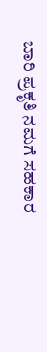ಬಾರಿ ಪ್ರಕೃತಿ ನಮಗೆ ಸಹಕಾರ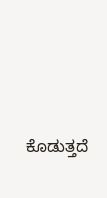ಕೊಡುತ್ತದೆ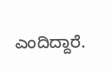ಎಂದಿದ್ದಾರೆ.